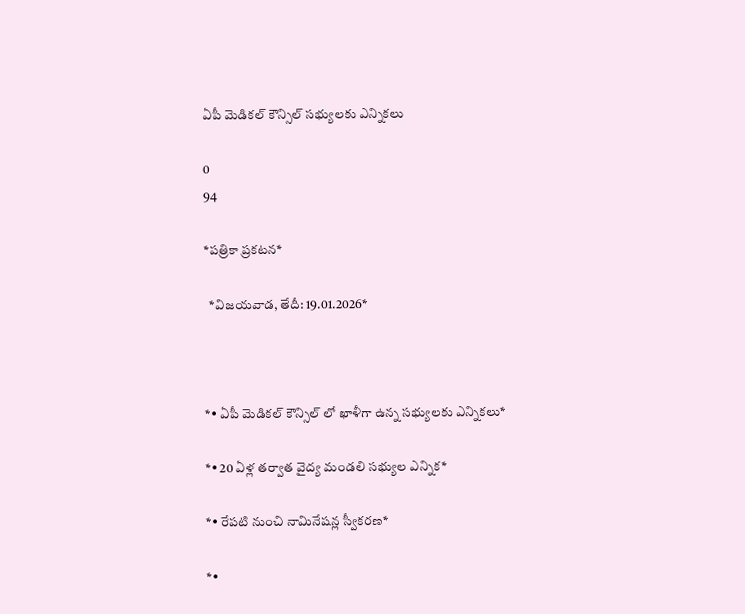ఏపీ మెడికల్ కౌన్సిల్ సభ్యులకు ఎన్నికలు

0
94

*పత్రికా ప్రకటన*

  *విజయవాడ, తేదీ: 19.01.2026*



*• ఏపీ మెడికల్ కౌన్సిల్ లో ఖాళీగా ఉన్న సభ్యులకు ఎన్నికలు*

*• 20 ఏళ్ల తర్వాత వైద్య మండలి సభ్యుల ఎన్నిక*

*• రేపటి నుంచి నామినేషన్ల స్వీకరణ*

*•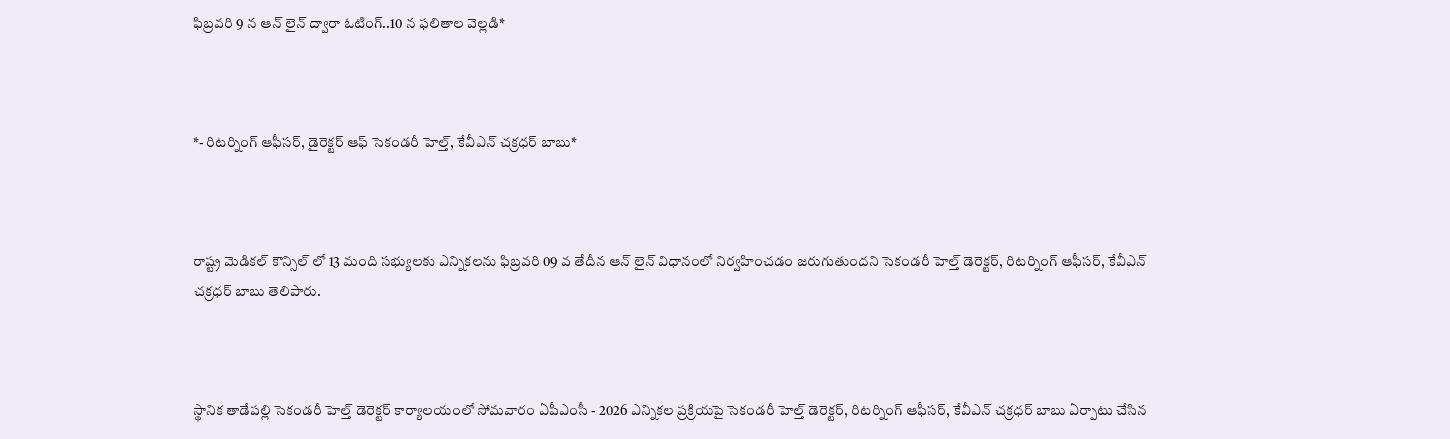ఫిబ్రవరి 9 న ఆన్ లైన్ ద్వారా ఓటింగ్..10 న ఫలితాల వెల్లడి*



*- రిటర్నింగ్ ఆఫీసర్, డైరెక్టర్ ఆఫ్ సెకండరీ హెల్త్, కేవీఎన్ చక్రధర్ బాబు*



రాష్ట్ర మెడికల్ కౌన్సిల్ లో 13 మంది సభ్యులకు ఎన్నికలను ఫిబ్రవరి 09 వ తేదీన ఆన్ లైన్ విధానంలో నిర్వహించడం జరుగుతుందని సెకండరీ హెల్త్ డెరెక్టర్, రిటర్నింగ్ ఆఫీసర్, కేవీఎన్ చక్రధర్ బాబు తెలిపారు.



స్థానిక తాడేపల్లి సెకండరీ హెల్త్ డెరెక్టర్ కార్యాలయంలో సోమవారం ఏపీఎంసీ - 2026 ఎన్నికల ప్రక్రియపై సెకండరీ హెల్త్ డెరెక్టర్, రిటర్నింగ్ ఆఫీసర్, కేవీఎన్ చక్రధర్ బాబు ఏర్పాటు చేసిన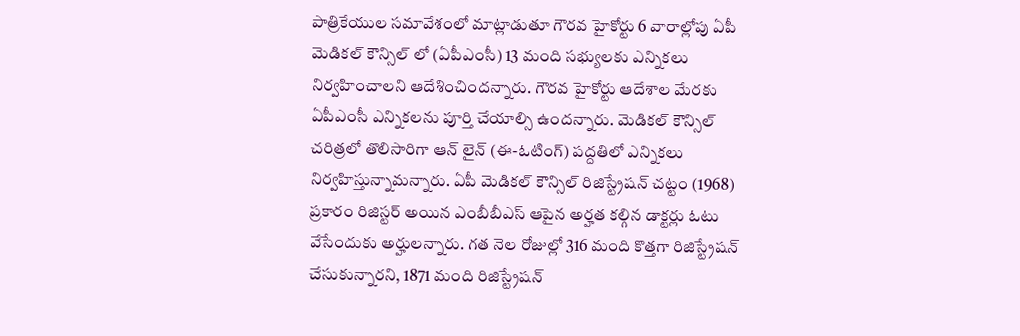పాత్రికేయుల సమావేశంలో మాట్లాడుతూ గౌరవ హైకోర్టు 6 వారాల్లోపు ఏపీ మెడికల్ కౌన్సిల్ లో (ఏపీఎంసీ) 13 మంది సభ్యులకు ఎన్నికలు నిర్వహించాలని ఆదేశించిందన్నారు. గౌరవ హైకోర్టు ఆదేశాల మేరకు ఏపీఎంసీ ఎన్నికలను పూర్తి చేయాల్సి ఉందన్నారు. మెడికల్ కౌన్సిల్ చరిత్రలో తొలిసారిగా ఆన్ లైన్ (ఈ-ఓటింగ్) పద్దతిలో ఎన్నికలు నిర్వహిస్తున్నామన్నారు. ఏపీ మెడికల్ కౌన్సిల్ రిజిస్ట్రేషన్ చట్టం (1968) ప్రకారం రిజిస్టర్ అయిన ఎంబీబీఎస్ ఆపైన అర్హత కల్గిన డాక్టర్లు ఓటు వేసేందుకు అర్హులన్నారు. గత నెల రోజుల్లో 316 మంది కొత్తగా రిజిస్ట్రేషన్ చేసుకున్నారని, 1871 మంది రిజిస్ట్రేషన్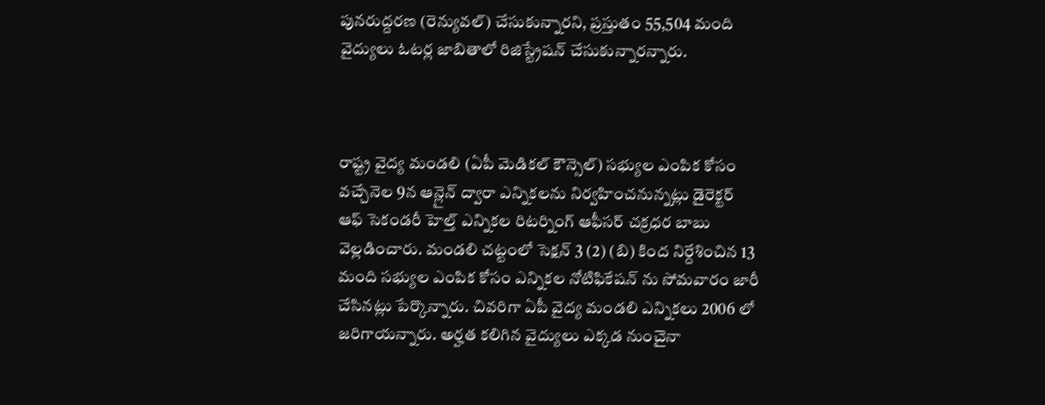పునరుద్దరణ (రెన్యువల్) చేసుకున్నారని, ప్రస్తుతం 55,504 మంది వైద్యులు ఓటర్ల జాబితాలో రిజిస్ట్రేషన్ చేసుకున్నారన్నారు.



రాష్ట్ర వైద్య మండలి (ఏపీ మెడికల్ కౌన్సెల్) సభ్యుల ఎంపిక కోసం వచ్చేనెల 9న ఆన్లైన్ ద్వారా ఎన్నికలను నిర్వహించనున్నట్లు డైరెక్టర్ ఆఫ్ సెకండరీ హెల్త్ ఎన్నికల రిటర్నింగ్ ఆఫీసర్ చక్రధర బాబు వెల్లడించారు. మండలి చట్టంలో సెక్షన్ 3 (2) (బి) కింద నిర్దేశించిన 13 మంది సభ్యుల ఎంపిక కోసం ఎన్నికల నోటిఫికేషన్ ను సోమవారం జారీ చేసినట్లు పేర్కొన్నారు. చివరిగా ఏపీ వైద్య మండలి ఎన్నికలు 2006 లో జరిగాయన్నారు. అర్హత కలిగిన వైద్యులు ఎక్కడ నుంచైనా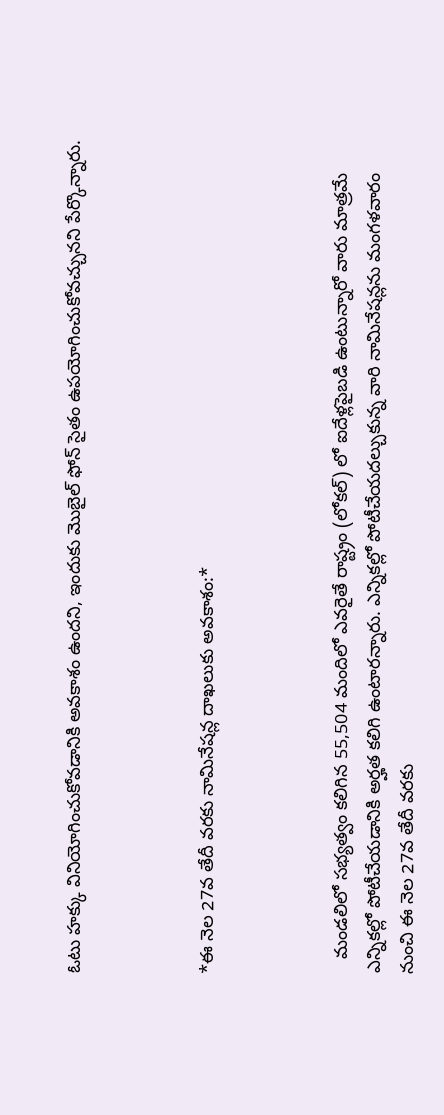ఓటు హక్కు వినియోగించుకోవడానికి అవకాశం ఉందని, ఇందుకు మొబైల్ ఫోన్ సైతం ఉపయోగించుకోవచ్చునని పేర్కొన్నారు.



*ఈ నెల 27వ తేదీ వరకు నామినేషన్ల దాఖలుకు అవకాశం:*



   మండలిలో సభ్యత్వం కలిగిన 55,504 మందిలో ఎవరైతే రాష్ట్రం (లోకల్) లో ఐదేళ్లపైబడి ఉంటున్నారో వారు మాత్రమే ఎన్నికల్లో పోటీచేయడానికి అర్హత కలిగి ఉంటారన్నారు. ఎన్నికల్లో పోటీచేయదల్చుకున్న వారి నామినేషన్లను మంగళవారం నుంచి ఈ నెల 27వ తేదీ వరకు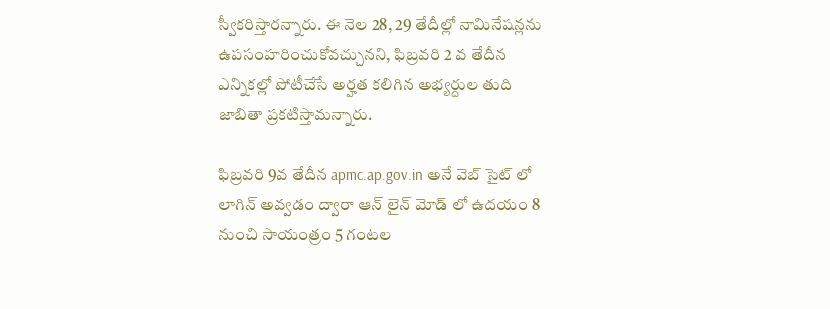స్వీకరిస్తారన్నారు. ఈ నెల 28, 29 తేదీల్లో నామినేషన్లను ఉపసంహరించుకోవచ్చునని, ఫిబ్రవరి 2 వ తేదీన ఎన్నికల్లో పోటీచేసే అర్హత కలిగిన అభ్యర్దుల తుది జాబితా ప్రకటిస్తామన్నారు.

ఫిబ్రవరి 9వ తేదీన apmc.ap.gov.in అనే వెబ్ సైట్ లో లాగిన్ అవ్వడం ద్వారా ఆన్ లైన్ మోడ్ లో ఉదయం 8 నుంచి సాయంత్రం 5 గంటల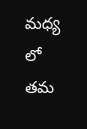మధ్య లో తమ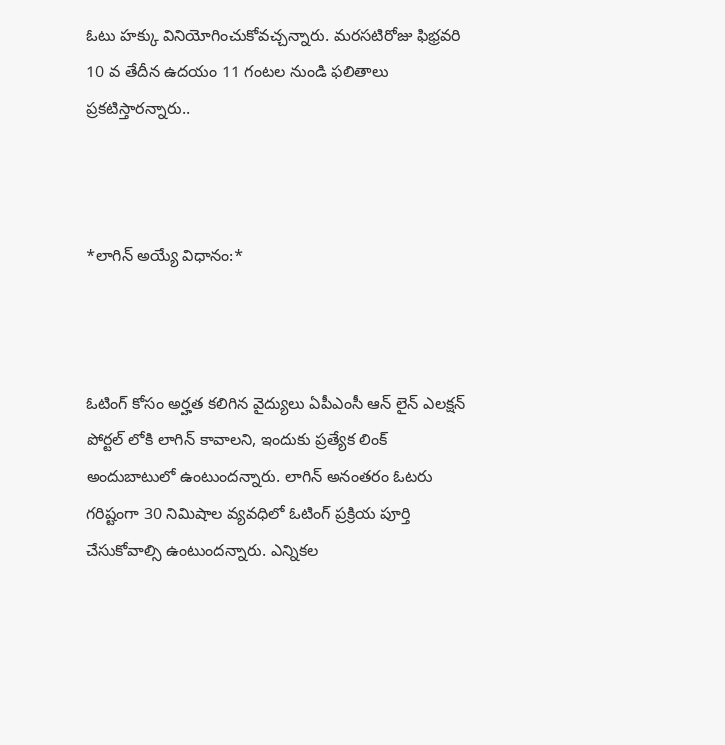ఓటు హక్కు వినియోగించుకోవచ్చన్నారు. మరసటిరోజు ఫిభ్రవరి 10 వ తేదీన ఉదయం 11 గంటల నుండి ఫలితాలు ప్రకటిస్తారన్నారు..



*లాగిన్ అయ్యే విధానం:*



ఓటింగ్ కోసం అర్హత కలిగిన వైద్యులు ఏపీఎంసీ ఆన్ లైన్ ఎలక్షన్ పోర్టల్ లోకి లాగిన్ కావాలని, ఇందుకు ప్రత్యేక లింక్ అందుబాటులో ఉంటుందన్నారు. లాగిన్ అనంతరం ఓటరు గరిష్టంగా 30 నిమిషాల వ్యవధిలో ఓటింగ్ ప్రక్రియ పూర్తి చేసుకోవాల్సి ఉంటుందన్నారు. ఎన్నికల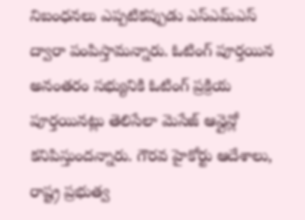నిబంధనలు ఎప్పటికప్పుడు ఎస్ఎమ్ఎస్ ద్వారా పంపిస్తామన్నారు. ఓటింగ్ పూర్తయిన అనంతరం సభ్యునికి ఓటింగ్ ప్రక్రియ పూర్తయినట్లు తెలిసేలా మెసేజ్ ఆన్లైన్లో కనిపిస్తుందన్నారు. గౌరవ హైకోర్టు ఆదేశాలు, రాష్ట్ర ప్రభుత్వ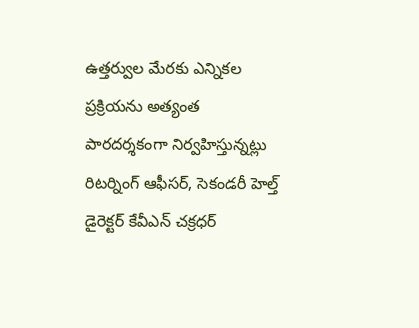ఉత్తర్వుల మేరకు ఎన్నికల ప్రక్రియను అత్యంత పారదర్శకంగా నిర్వహిస్తున్నట్లు రిటర్నింగ్ ఆఫీసర్, సెకండరీ హెల్త్ డైరెక్టర్ కేవీఎన్ చక్రధర్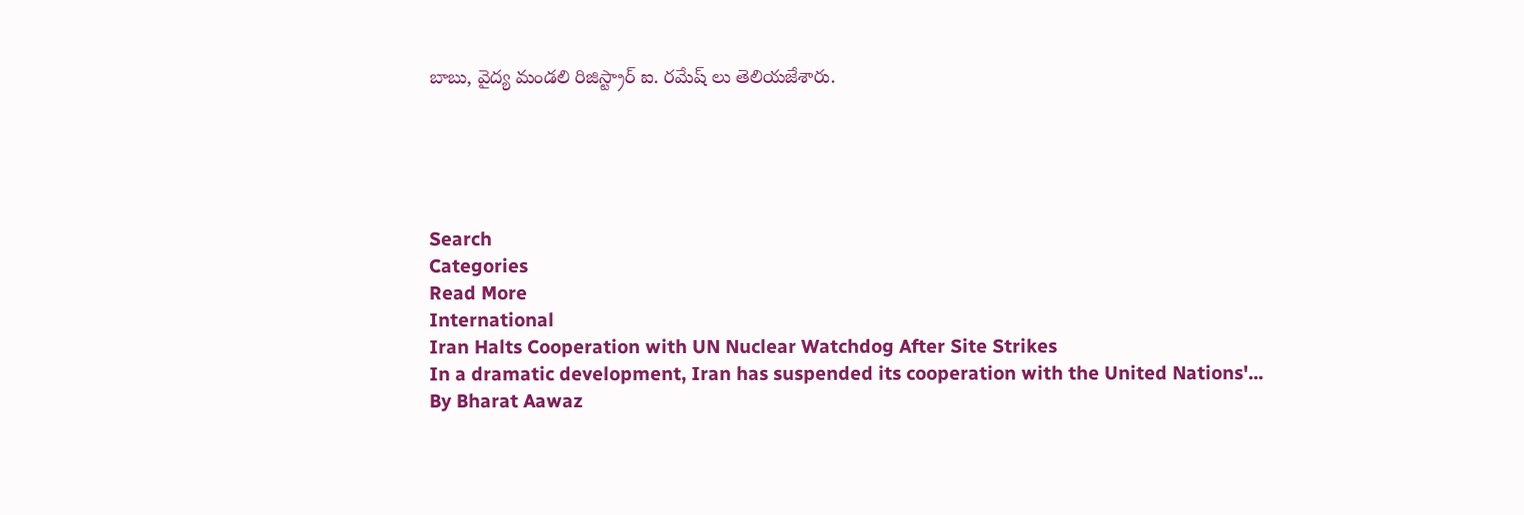బాబు, వైద్య మండలి రిజిస్ట్రార్ ఐ. రమేష్ లు తెలియజేశారు.





Search
Categories
Read More
International
Iran Halts Cooperation with UN Nuclear Watchdog After Site Strikes
In a dramatic development, Iran has suspended its cooperation with the United Nations'...
By Bharat Aawaz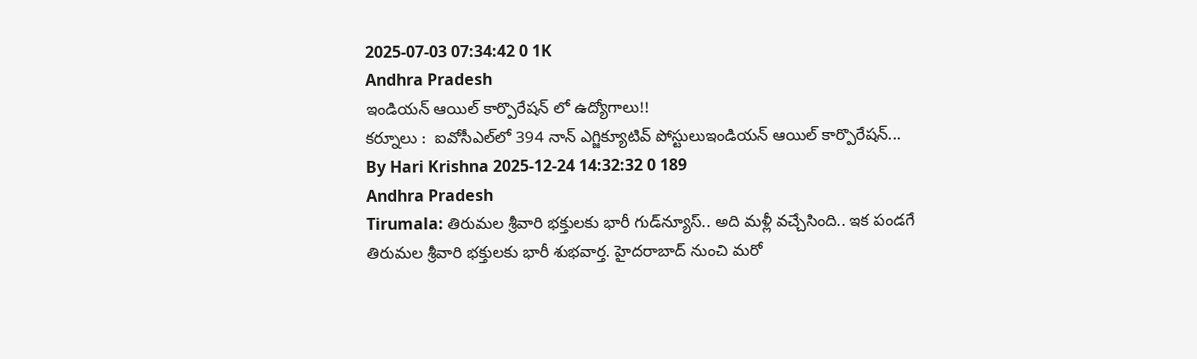2025-07-03 07:34:42 0 1K
Andhra Pradesh
ఇండియన్ ఆయిల్ కార్పొరేషన్ లో ఉద్యోగాలు!!
కర్నూలు :  ఐవోసీఎల్‌లో 394 నాన్ ఎగ్జిక్యూటివ్ పోస్టులుఇండియన్ ఆయిల్ కార్పొరేషన్...
By Hari Krishna 2025-12-24 14:32:32 0 189
Andhra Pradesh
Tirumala: తిరుమల శ్రీవారి భక్తులకు భారీ గుడ్‌న్యూస్.. అది మళ్లీ వచ్చేసింది.. ఇక పండగే
తిరుమల శ్రీవారి భక్తులకు భారీ శుభవార్త. హైదరాబాద్ నుంచి మరో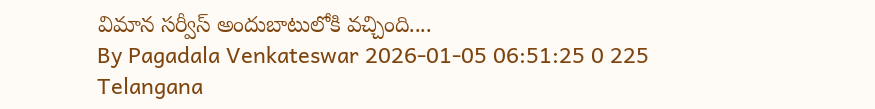విమాన సర్వీస్ అందుబాటులోకి వచ్చింది....
By Pagadala Venkateswar 2026-01-05 06:51:25 0 225
Telangana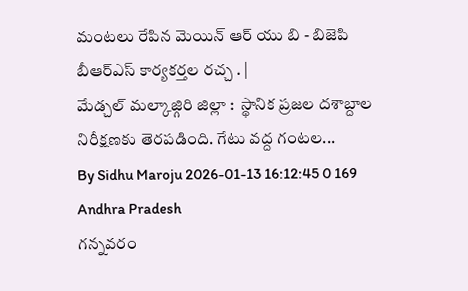మంటలు రేపిన మెయిన్ ఆర్ యు బి - బిజెపి బీఆర్ఎస్ కార్యకర్తల రచ్చ . |
మేడ్చల్ మల్కాజ్గిరి జిల్లా :  స్థానిక ప్రజల దశాబ్దాల నిరీక్షణకు తెరపడింది. గేటు వద్ద గంటల...
By Sidhu Maroju 2026-01-13 16:12:45 0 169
Andhra Pradesh
గన్నవరం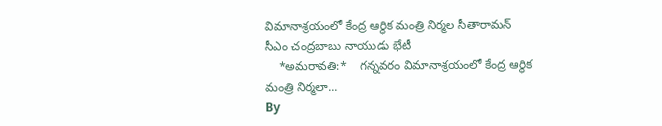విమానాశ్రయంలో కేంద్ర ఆర్థిక మంత్రి నిర్మల సీతారామన్ సీఎం చంద్రబాబు నాయుడు భేటీ
    *అమరావతి:*    గన్నవరం విమానాశ్రయంలో కేంద్ర ఆర్థిక మంత్రి నిర్మలా...
By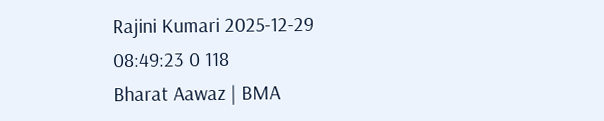Rajini Kumari 2025-12-29 08:49:23 0 118
Bharat Aawaz | BMA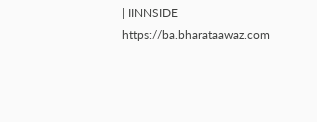| IINNSIDE https://ba.bharataawaz.com